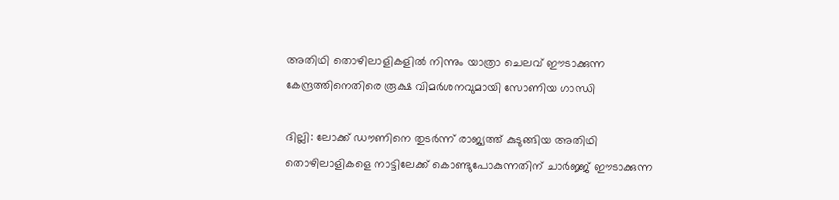അതിഥി തൊഴിലാളികളില്‍ നിന്നും യാത്രാ ചെലവ് ഈടാക്കുന്ന കേന്ദ്രത്തിനെതിരെ രൂക്ഷ വിമര്‍ശനവുമായി സോണിയ ഗാന്ധി

ദില്ലി: ലോക്ക് ഡൗണിനെ തുടര്‍ന്ന് രാജ്യത്ത് കുടുങ്ങിയ അതിഥി തൊഴിലാളികളെ നാട്ടിലേക്ക് കൊണ്ടുപോകുന്നതിന് ചാര്‍ജ്ജ് ഈടാക്കുന്ന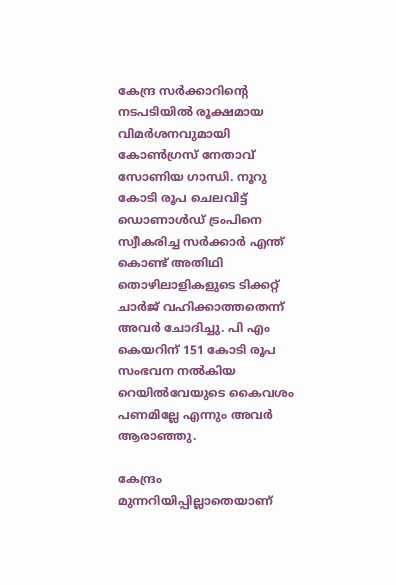കേന്ദ്ര സര്‍ക്കാറിന്റെ നടപടിയില്‍ രൂക്ഷമായ വിമര്‍ശനവുമായി കോണ്‍ഗ്രസ് നേതാവ് സോണിയ ഗാന്ധി. നൂറു കോടി രൂപ ചെലവിട്ട് ഡൊണാള്‍ഡ് ട്രംപിനെ സ്വീകരിച്ച സര്‍ക്കാര്‍ എന്ത് കൊണ്ട് അതിഥി തൊഴിലാളികളുടെ ടിക്കറ്റ് ചാര്‍ജ് വഹിക്കാത്തതെന്ന് അവര്‍ ചോദിച്ചു. പി എം കെയറിന് 151 കോടി രൂപ സംഭവന നല്‍കിയ റെയില്‍വേയുടെ കൈവശം പണമില്ലേ എന്നും അവര്‍ ആരാഞ്ഞു.

കേന്ദ്രം മുന്നറിയിപ്പില്ലാതെയാണ്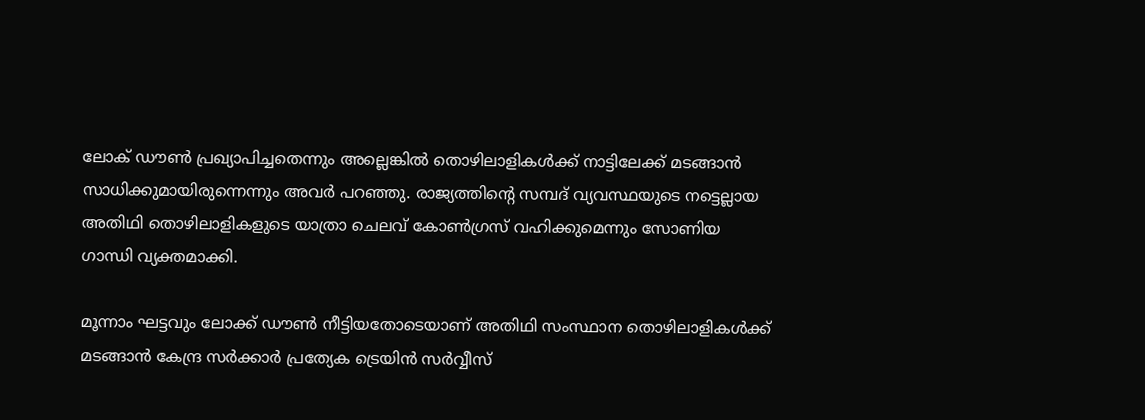ലോക് ഡൗണ്‍ പ്രഖ്യാപിച്ചതെന്നും അല്ലെങ്കില്‍ തൊഴിലാളികള്‍ക്ക് നാട്ടിലേക്ക് മടങ്ങാന്‍ സാധിക്കുമായിരുന്നെന്നും അവര്‍ പറഞ്ഞു. രാജ്യത്തിന്റെ സമ്പദ് വ്യവസ്ഥയുടെ നട്ടെല്ലായ അതിഥി തൊഴിലാളികളുടെ യാത്രാ ചെലവ് കോണ്‍ഗ്രസ് വഹിക്കുമെന്നും സോണിയ ഗാന്ധി വ്യക്തമാക്കി.

മൂന്നാം ഘട്ടവും ലോക്ക് ഡൗണ്‍ നീട്ടിയതോടെയാണ് അതിഥി സംസ്ഥാന തൊഴിലാളികള്‍ക്ക് മടങ്ങാന്‍ കേന്ദ്ര സര്‍ക്കാര്‍ പ്രത്യേക ട്രെയിന്‍ സര്‍വ്വീസ്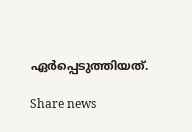ഏര്‍പ്പെടുത്തിയത്.

Share news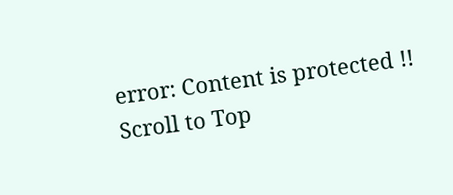error: Content is protected !!
Scroll to Top